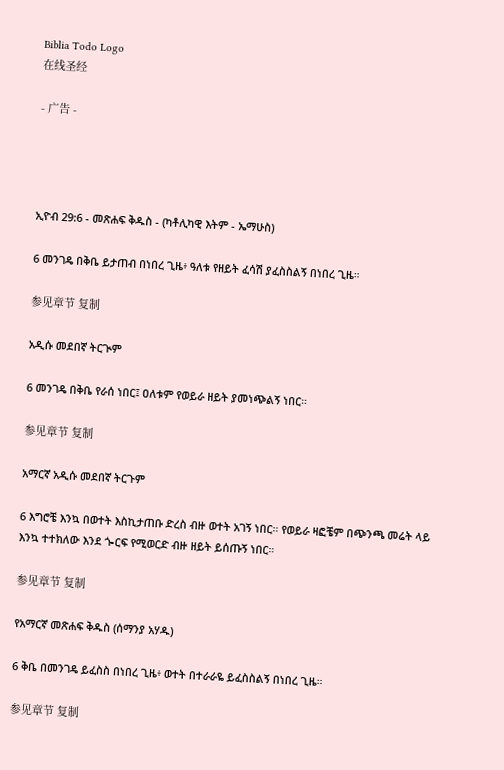Biblia Todo Logo
在线圣经

- 广告 -




ኢዮብ 29:6 - መጽሐፍ ቅዱስ - (ካቶሊካዊ እትም - ኤማሁስ)

6 መንገዴ በቅቤ ይታጠብ በነበረ ጊዜ፥ ዓለቱ የዘይት ፈሳሽ ያፈስስልኝ በነበረ ጊዜ።

参见章节 复制

አዲሱ መደበኛ ትርጒም

6 መንገዴ በቅቤ የራሰ ነበር፤ ዐለቱም የወይራ ዘይት ያመነጭልኝ ነበር።

参见章节 复制

አማርኛ አዲሱ መደበኛ ትርጉም

6 እግሮቼ እንኳ በወተት እስኪታጠቡ ድረስ ብዙ ወተት አገኝ ነበር። የወይራ ዛፎቼም በጭንጫ መሬት ላይ እንኳ ተተክለው እንደ ጐርፍ የሚወርድ ብዙ ዘይት ይሰጡኝ ነበር።

参见章节 复制

የአማርኛ መጽሐፍ ቅዱስ (ሰማንያ አሃዱ)

6 ቅቤ በመንገዴ ይፈስስ በነበረ ጊዜ፥ ወተት በተራራዬ ይፈስስልኝ በነበረ ጊዜ።

参见章节 复制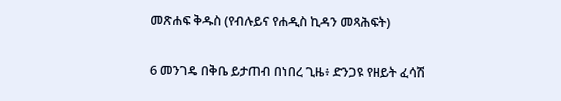መጽሐፍ ቅዱስ (የብሉይና የሐዲስ ኪዳን መጻሕፍት)

6 መንገዴ በቅቤ ይታጠብ በነበረ ጊዜ፥ ድንጋዩ የዘይት ፈሳሽ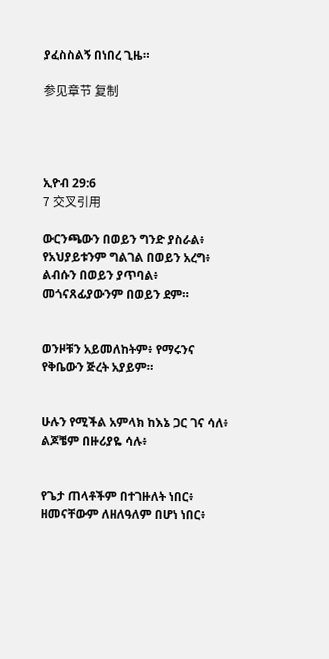ያፈስስልኝ በነበረ ጊዜ።

参见章节 复制




ኢዮብ 29:6
7 交叉引用

ውርንጫውን በወይን ግንድ ያስራል፥ የአህያይቱንም ግልገል በወይን አረግ፥ ልብሱን በወይን ያጥባል፥ መጎናጸፊያውንም በወይን ደም።


ወንዞቹን አይመለከትም፥ የማሩንና የቅቤውን ጅረት አያይም።


ሁሉን የሚችል አምላክ ከእኔ ጋር ገና ሳለ፥ ልጆቼም በዙሪያዬ ሳሉ፥


የጌታ ጠላቶችም በተገዙለት ነበር፥ ዘመናቸውም ለዘለዓለም በሆነ ነበር፥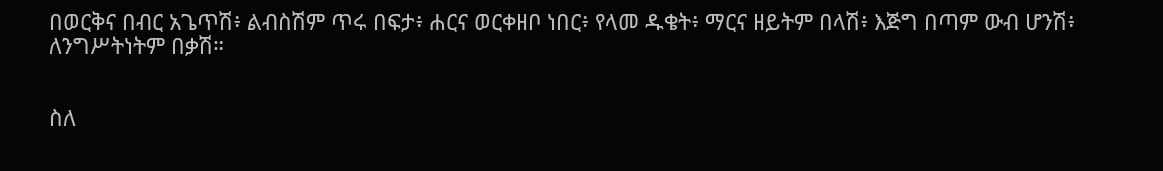በወርቅና በብር አጌጥሽ፥ ልብስሽም ጥሩ በፍታ፥ ሐርና ወርቀዘቦ ነበር፥ የላመ ዱቄት፥ ማርና ዘይትም በላሽ፥ እጅግ በጣም ውብ ሆንሽ፥ ለንግሥትነትም በቃሽ።


ስለ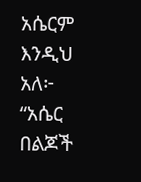አሴርም እንዲህ አለ፦ “አሴር በልጆች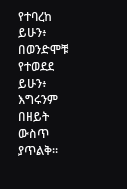የተባረከ ይሁን፥ በወንድሞቹ የተወደደ ይሁን፥ እግሩንም በዘይት ውስጥ ያጥልቅ።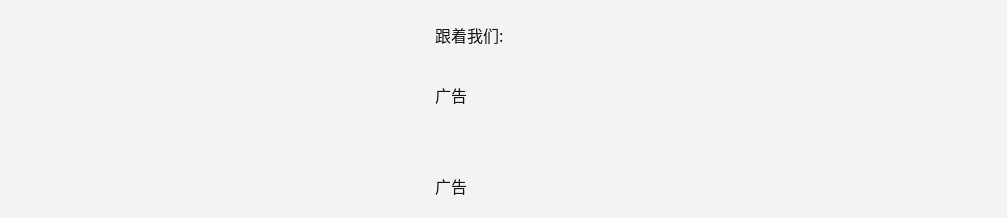跟着我们:

广告


广告